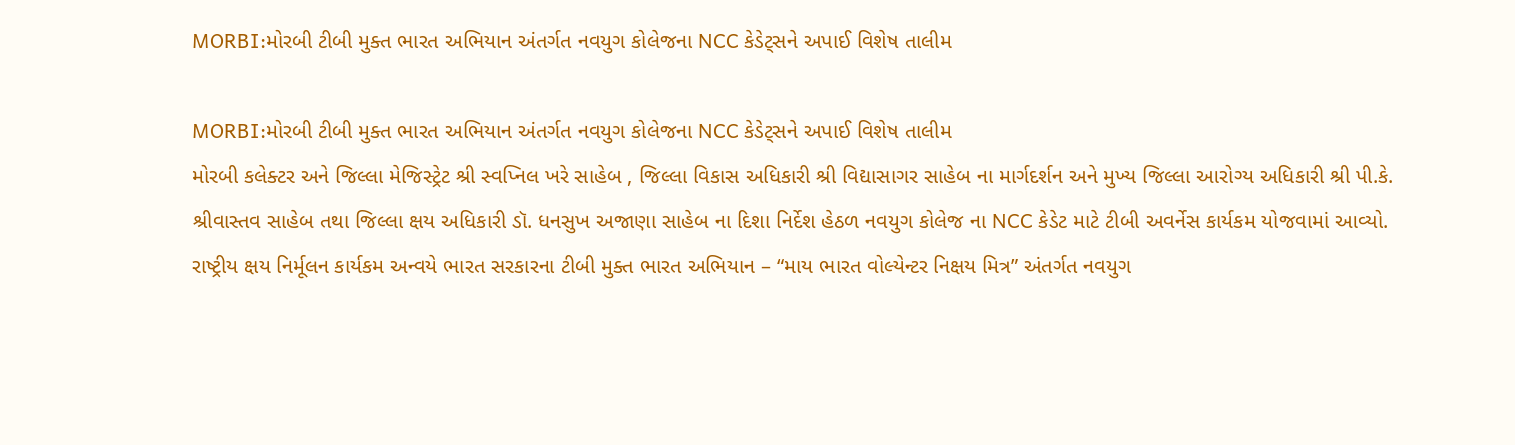MORBI:મોરબી ટીબી મુક્ત ભારત અભિયાન અંતર્ગત નવયુગ કોલેજના NCC કેડેટ્સને અપાઈ વિશેષ તાલીમ

MORBI:મોરબી ટીબી મુક્ત ભારત અભિયાન અંતર્ગત નવયુગ કોલેજના NCC કેડેટ્સને અપાઈ વિશેષ તાલીમ
મોરબી કલેક્ટર અને જિલ્લા મેજિસ્ટ્રેટ શ્રી સ્વપ્નિલ ખરે સાહેબ , જિલ્લા વિકાસ અધિકારી શ્રી વિદ્યાસાગર સાહેબ ના માર્ગદર્શન અને મુખ્ય જિલ્લા આરોગ્ય અધિકારી શ્રી પી.કે. શ્રીવાસ્તવ સાહેબ તથા જિલ્લા ક્ષય અધિકારી ડૉ. ધનસુખ અજાણા સાહેબ ના દિશા નિર્દેશ હેઠળ નવયુગ કોલેજ ના NCC કેડેટ માટે ટીબી અવર્નેસ કાર્યકમ યોજવામાં આવ્યો.
રાષ્ટ્રીય ક્ષય નિર્મૂલન કાર્યકમ અન્વયે ભારત સરકારના ટીબી મુક્ત ભારત અભિયાન – “માય ભારત વોલ્યેન્ટર નિક્ષય મિત્ર” અંતર્ગત નવયુગ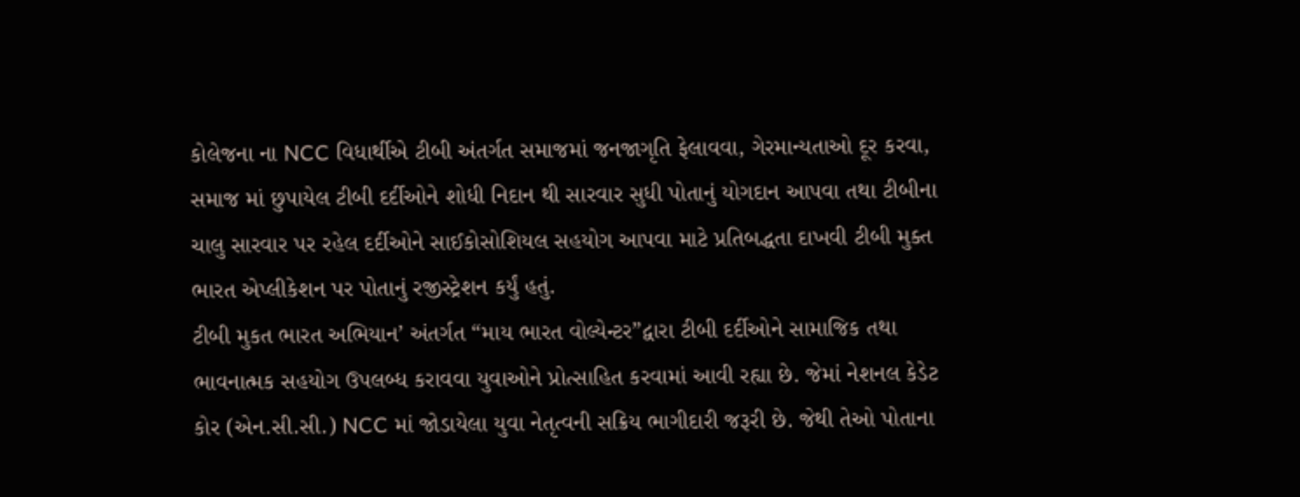કોલેજના ના NCC વિધાર્થીએ ટીબી અંતર્ગત સમાજમાં જનજાગૃતિ ફેલાવવા, ગેરમાન્યતાઓ દૂર કરવા, સમાજ માં છુપાયેલ ટીબી દર્દીઓને શોધી નિદાન થી સારવાર સુધી પોતાનું યોગદાન આપવા તથા ટીબીના ચાલુ સારવાર પર રહેલ દર્દીઓને સાઈકોસોશિયલ સહયોગ આપવા માટે પ્રતિબદ્ધતા દાખવી ટીબી મુક્ત ભારત એપ્લીકેશન પર પોતાનું રજીસ્ટ્રેશન કર્યું હતું.
ટીબી મુકત ભારત અભિયાન’ અંતર્ગત “માય ભારત વોલ્યેન્ટર”દ્વારા ટીબી દર્દીઓને સામાજિક તથા ભાવનાત્મક સહયોગ ઉપલબ્ધ કરાવવા યુવાઓને પ્રોત્સાહિત કરવામાં આવી રહ્યા છે. જેમાં નેશનલ કેડેટ કોર (એન.સી.સી.) NCC માં જોડાયેલા યુવા નેતૃત્વની સક્રિય ભાગીદારી જરૂરી છે. જેથી તેઓ પોતાના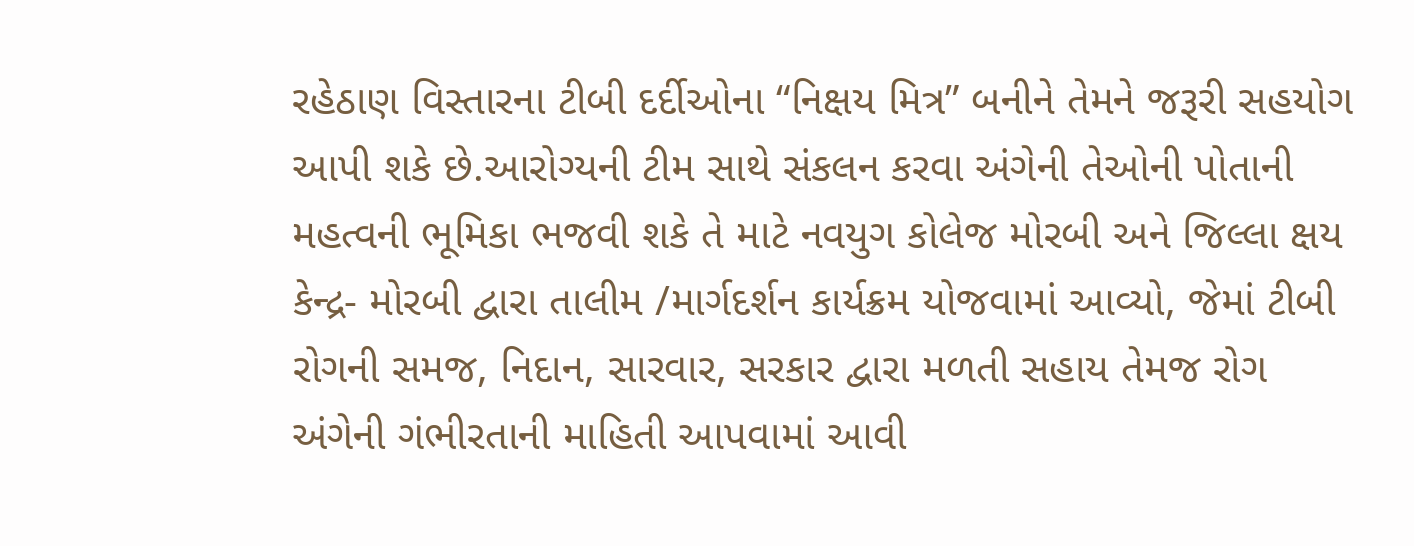રહેઠાણ વિસ્તારના ટીબી દર્દીઓના “નિક્ષય મિત્ર” બનીને તેમને જરૂરી સહયોગ આપી શકે છે.આરોગ્યની ટીમ સાથે સંકલન કરવા અંગેની તેઓની પોતાની મહત્વની ભૂમિકા ભજવી શકે તે માટે નવયુગ કોલેજ મોરબી અને જિલ્લા ક્ષય કેન્દ્ર- મોરબી દ્વારા તાલીમ /માર્ગદર્શન કાર્યક્રમ યોજવામાં આવ્યો, જેમાં ટીબી રોગની સમજ, નિદાન, સારવાર, સરકાર દ્વારા મળતી સહાય તેમજ રોગ અંગેની ગંભીરતાની માહિતી આપવામાં આવી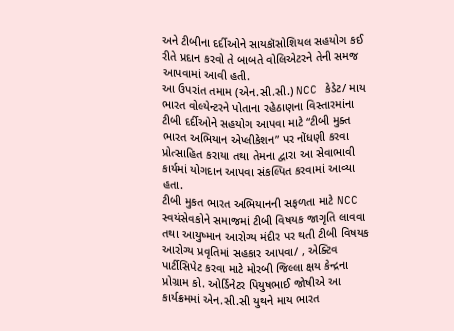અને ટીબીના દર્દીઓને સાયકૉસોશિયલ સહયોગ કઈ રીતે પ્રદાન કરવો તે બાબતે વોલિએટરને તેની સમજ આપવામાં આવી હતી.
આ ઉપરાંત તમામ (એન.સી.સી.) NCC કેડેટ/ માય ભારત વોલ્યેન્ટરને પોતાના રહેઠાણના વિસ્તારમાંના ટીબી દર્દીઓને સહયોગ આપવા માટે “ટીબી મુક્ત ભારત અભિયાન એપ્લીકેશન” પર નોંધણી કરવા પ્રોત્સાહિત કરાયા તથા તેમના દ્વારા આ સેવાભાવી કાર્યમાં યોગદાન આપવા સંકલ્પિત કરવામાં આવ્યા હતા.
ટીબી મુકત ભારત અભિયાનની સફળતા માટે NCC સ્વયંસેવકોને સમાજમાં ટીબી વિષયક જાગૃતિ લાવવા તથા આયુષ્માન આરોગ્ય મંદીર પર થતી ટીબી વિષયક આરોગ્ય પ્રવૃતિમાં સહકાર આપવા/ , એક્ટિવ પાર્ટીસિપેટ કરવા માટે મોરબી જિલ્લા ક્ષય કેન્દ્રના પ્રોગ્રામ કો. ઓર્ડિનેટર પિયુષભાઈ જોષીએ આ કાર્યક્રમમાં એન.સી.સી યુથને માય ભારત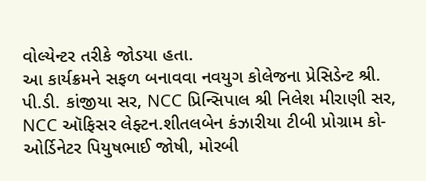વોલ્યેન્ટર તરીકે જોડયા હતા.
આ કાર્યક્રમને સફળ બનાવવા નવયુગ કોલેજના પ્રેસિડેન્ટ શ્રી. પી.ડી. કાંજીયા સર, NCC પ્રિન્સિપાલ શ્રી નિલેશ મીરાણી સર, NCC ઑફિસર લેફ્ટન.શીતલબેન કંઝારીયા ટીબી પ્રોગ્રામ કો-ઓર્ડિનેટર પિયુષભાઈ જોષી, મોરબી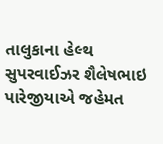તાલુકાના હેલ્થ સુપરવાઈઝર શૈલેષભાઇ પારેજીયાએ જહેમત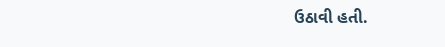ઉઠાવી હતી.